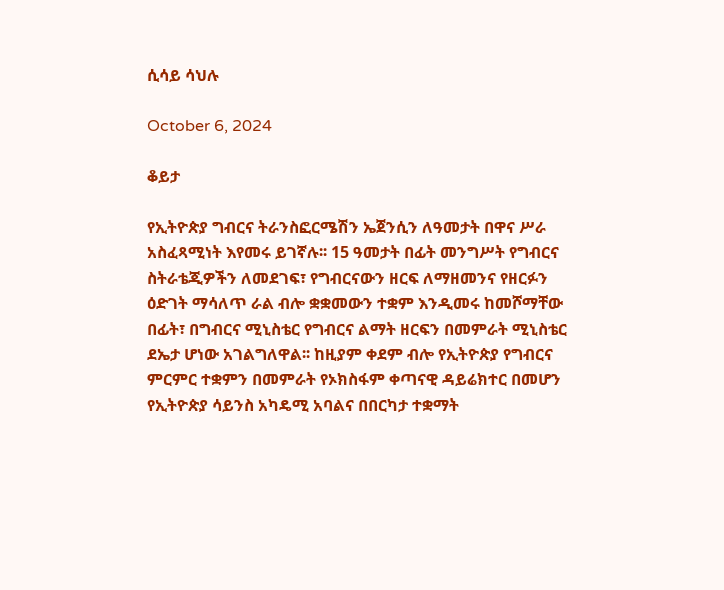ሲሳይ ሳህሉ

October 6, 2024

ቆይታ

የኢትዮጵያ ግብርና ትራንስፎርሜሽን ኤጀንሲን ለዓመታት በዋና ሥራ አስፈጻሚነት እየመሩ ይገኛሉ፡፡ 15 ዓመታት በፊት መንግሥት የግብርና ስትራቴጂዎችን ለመደገፍ፣ የግብርናውን ዘርፍ ለማዘመንና የዘርፉን ዕድገት ማሳለጥ ራል ብሎ ቋቋመውን ተቋም እንዲመሩ ከመሾማቸው በፊት፣ በግብርና ሚኒስቴር የግብርና ልማት ዘርፍን በመምራት ሚኒስቴር ደኤታ ሆነው አገልግለዋል፡፡ ከዚያም ቀደም ብሎ የኢትዮጵያ የግብርና ምርምር ተቋምን በመምራት የኦክስፋም ቀጣናዊ ዳይሬክተር በመሆን የኢትዮጵያ ሳይንስ አካዴሚ አባልና በበርካታ ተቋማት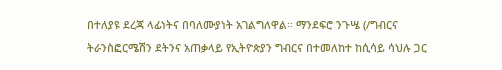በተለያዩ ደረጃ ላፊነትና በባለሙያነት አገልግለዋል፡፡ ማንደፍሮ ንጉሤ (/ግብርና ትራንስፎርሜሽን ደትንና አጠቃላይ የኢትዮጵያን ግብርና በተመለከተ ከሲሳይ ሳህሉ ጋር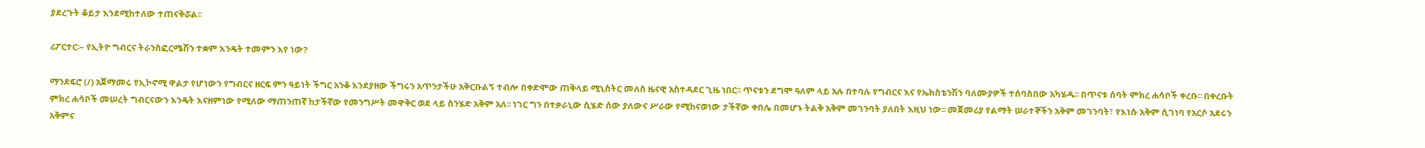ያደረጉት ቆይታ እንደሚከተለው ተጠናቅሯል፡፡

ሪፖርተር፡– የኢትዮ ግብርና ትራንስፎርሜሽን ተቋም እንዴት ተመምን እየ ነው?

ማንደፍሮ (/) አጀማመሩ የኢኮኖሚ ዋልታ የሆነውን የግብርና ዘርፍ ምን ዓይነት ችግር አንቆ እንደያዘው ችግሩን አጥንታችሁ አቅርቡልኝ ተብሎ በቀድሞው ጠቅላይ ሚኒስትር መለስ ዜናዊ አስተዳደር ጊዜ ነበር፡፡ ጥናቱን ደግሞ ዓለም ላይ አሉ በተባሉ የግብርና እና የኤክስቴንሽን ባለሙያዎች ተሰባስበው አካሄዱ፡፡ በጥናቱ ሰባት ምክረ ሐሳቦች ቀረቡ፡፡ በቀረቡት ምክረ ሐሳቦች መሠረት ግብርናውን እንዴት እናዘምነው የሚለው ማጠንጠኛ ከታችኛው የመንግሥት መዋቅር ወደ ላይ ስንሄድ አቅም አለ፡፡ ነገር ግን በተቃራኒው ሲሄድ ሰው ያለውና ሥራው የሚከናወነው ታችኛው ቀበሌ በመሆኑ ትልቅ አቅም መገንባት ያለበት እዚህ ነው፡፡ መጀመሪያ የልማት ሠራተኞችን አቅም መገንባት፣ የእነሱ አቅም ሲገነባ የአርሶ አደሩን አቅምና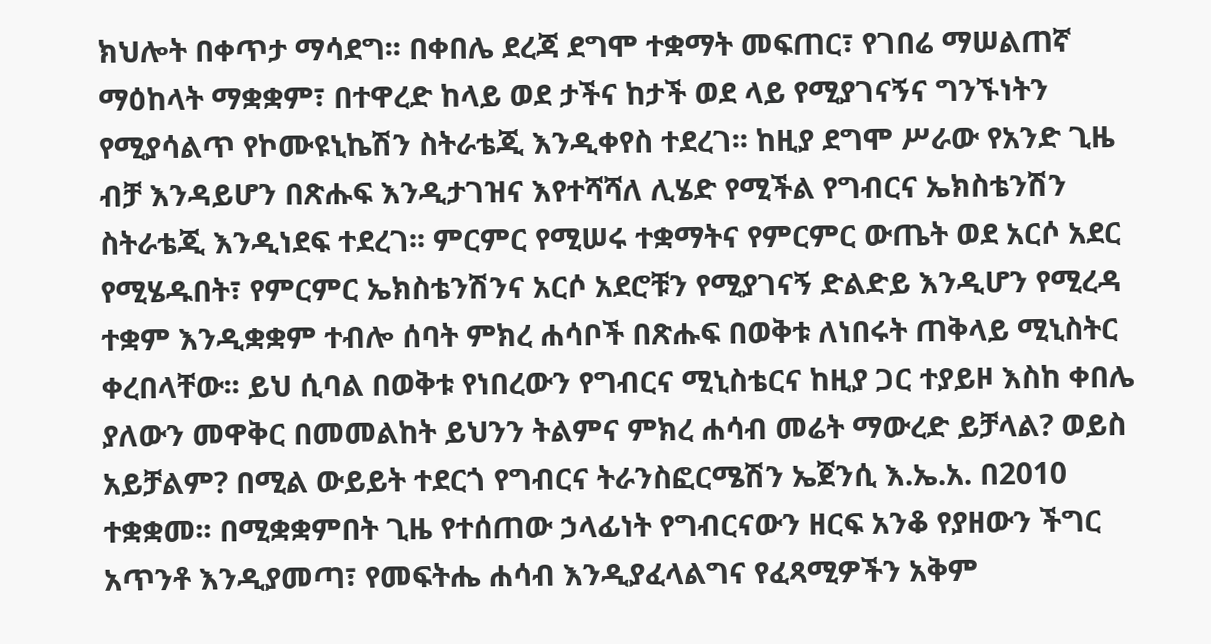ክህሎት በቀጥታ ማሳደግ፡፡ በቀበሌ ደረጃ ደግሞ ተቋማት መፍጠር፣ የገበሬ ማሠልጠኛ ማዕከላት ማቋቋም፣ በተዋረድ ከላይ ወደ ታችና ከታች ወደ ላይ የሚያገናኝና ግንኙነትን የሚያሳልጥ የኮሙዩኒኬሽን ስትራቴጂ እንዲቀየስ ተደረገ፡፡ ከዚያ ደግሞ ሥራው የአንድ ጊዜ ብቻ እንዳይሆን በጽሑፍ እንዲታገዝና እየተሻሻለ ሊሄድ የሚችል የግብርና ኤክስቴንሽን ስትራቴጂ እንዲነደፍ ተደረገ፡፡ ምርምር የሚሠሩ ተቋማትና የምርምር ውጤት ወደ አርሶ አደር የሚሄዱበት፣ የምርምር ኤክስቴንሽንና አርሶ አደሮቹን የሚያገናኝ ድልድይ እንዲሆን የሚረዳ ተቋም እንዲቋቋም ተብሎ ሰባት ምክረ ሐሳቦች በጽሑፍ በወቅቱ ለነበሩት ጠቅላይ ሚኒስትር ቀረበላቸው፡፡ ይህ ሲባል በወቅቱ የነበረውን የግብርና ሚኒስቴርና ከዚያ ጋር ተያይዞ እስከ ቀበሌ ያለውን መዋቅር በመመልከት ይህንን ትልምና ምክረ ሐሳብ መሬት ማውረድ ይቻላል? ወይስ አይቻልም? በሚል ውይይት ተደርጎ የግብርና ትራንስፎርሜሽን ኤጀንሲ እ.ኤ.አ. በ2010 ተቋቋመ፡፡ በሚቋቋምበት ጊዜ የተሰጠው ኃላፊነት የግብርናውን ዘርፍ አንቆ የያዘውን ችግር አጥንቶ እንዲያመጣ፣ የመፍትሔ ሐሳብ እንዲያፈላልግና የፈጻሚዎችን አቅም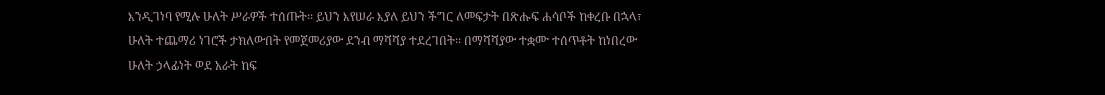እንዲገነባ የሚሉ ሁለት ሥራዎች ተሰጡት፡፡ ይህን እየሠራ እያለ ይህን ችግር ለመፍታት በጽሑፍ ሐሳቦች ከቀረቡ በኋላ፣ ሁለት ተጨማሪ ነገሮች ታክለውበት የመጀመሪያው ደንብ ማሻሻያ ተደረገበት፡፡ በማሻሻያው ተቋሙ ተሰጥቶት ከነበረው ሁለት ኃላፊነት ወደ አራት ከፍ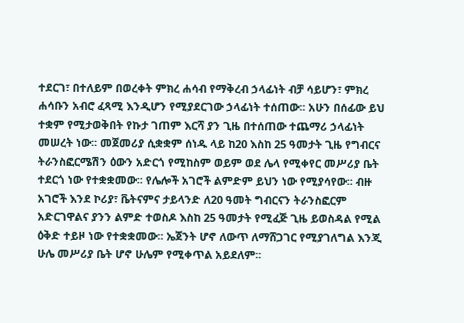ተደርገ፣ በተለይም በወረቀት ምክረ ሐሳብ የማቅረብ ኃላፊነት ብቻ ሳይሆን፣ ምክረ ሐሳቡን አብሮ ፈጻሚ እንዲሆን የሚያደርገው ኃላፊነት ተሰጠው፡፡ አሁን በሰፊው ይህ ተቋም የሚታወቅበት የኩታ ገጠም እርሻ ያን ጊዜ በተሰጠው ተጨማሪ ኃላፊነት መሠረት ነው፡፡ መጀመሪያ ሲቋቋም ሰነዱ ላይ ከ20 እስከ 25 ዓመታት ጊዜ የግብርና ትራንስፎርሜሽን ዕውን አድርጎ የሚከስም ወይም ወደ ሌላ የሚቀየር መሥሪያ ቤት ተደርጎ ነው የተቋቋመው፡፡ የሌሎች አገሮች ልምድም ይህን ነው የሚያሳየው፡፡ ብዙ አገሮች እንደ ኮሪያ፣ ቬትናምና ታይላንድ ለ20 ዓመት ግብርናን ትራንስፎርም አድርገዋልና ያንን ልምድ ተወስዶ እስከ 25 ዓመታት የሚፈጅ ጊዜ ይወስዳል የሚል ዕቅድ ተይዞ ነው የተቋቋመው፡፡ ኤጀንት ሆኖ ለውጥ ለማሸጋገር የሚያገለግል እንጂ ሁሌ መሥሪያ ቤት ሆኖ ሁሌም የሚቀጥል አይደለም፡፡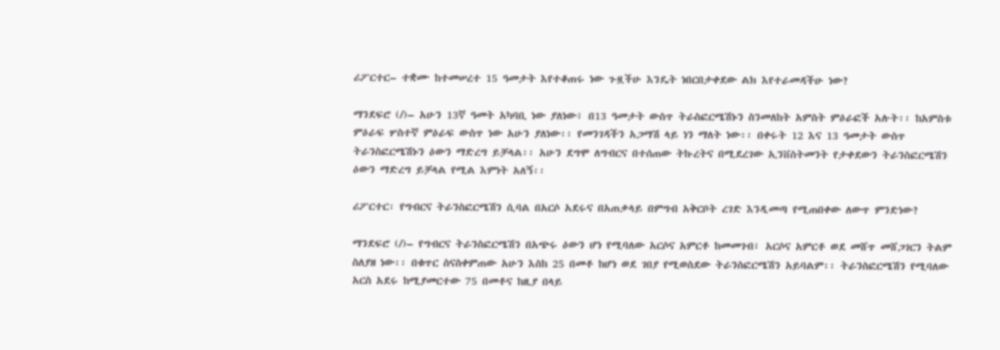ሪፖርተር– ተቋሙ ከተመሠረተ 15 ዓመታት እየተቆጠሩ ነው ጉዟችሁ እንዴት ነበርበታቀደው ልክ እየተራመዳችሁ ነው?

ማንደፍሮ (/)– አሁን 13ኛ ዓመት አካባቢ ነው ያለነው፣ በ13 ዓመታት ውስጥ ትራስፎርሜሽኑን ስንመለከት አምስት ምዕራፎች አሉት፡፡ ከአምስቱ ምዕራፍ ሦስተኛ ምዕራፍ ውስጥ ነው አሁን ያለነው፡፡ የመንገዳችን አጋማሽ ላይ ነን ማለት ነው፡፡ በቀሩት 12 እና 13 ዓመታት ውስጥ ትራንስፎርሜሽኑን ዕውን ማድረግ ይቻላል፡፡ አሁን ደግሞ ለግብርና በተሰጠው ትኩረትና በሚደረገው ኢንቨስትመንት የታቀደውን ትራንስፎርሜሽን ዕውን ማድረግ ይቻላል የሚል እምነት አለኝ፡፡

ሪፖርተር፡ የግብርና ትራንስፎርሜሽን ሲባል በአርሶ አደሩና በአጠቃላይ በምግብ አቅርቦት ረገድ እንዲመጣ የሚጠበቀው ለውጥ ምንድነው?

ማንደፍሮ (/)– የግብርና ትራንስፎርሜሽን በአጭሩ ዕውን ሆነ የሚባለው አርሶና አምርቶ ከመመገብ፣ አርሶና አምርቶ ወደ መሸጥ መሸጋገርን ትልም ስለያዘ ነው፡፡ በቁጥር ስናስቀምጠው አሁን እስከ 25 በመቶ ከሆነ ወደ ገበያ የሚወስደው ትራንስፎርሜሽን አይባልም፡፡ ትራንስፎርሜሽን የሚባለው አርስ አደሩ ከሚያመርተው 75 በመቶና ከዚያ በላይ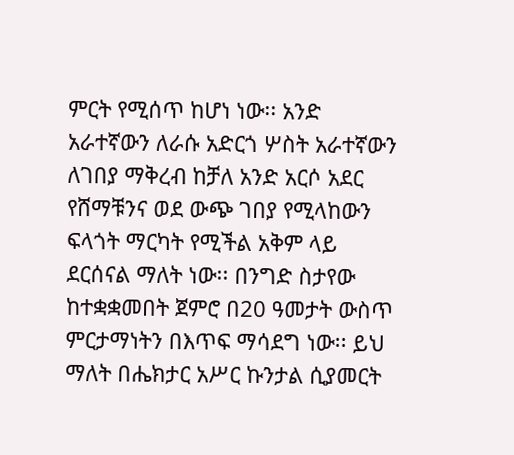ምርት የሚሰጥ ከሆነ ነው፡፡ አንድ አራተኛውን ለራሱ አድርጎ ሦስት አራተኛውን ለገበያ ማቅረብ ከቻለ አንድ አርሶ አደር የሸማቹንና ወደ ውጭ ገበያ የሚላከውን ፍላጎት ማርካት የሚችል አቅም ላይ ደርሰናል ማለት ነው፡፡ በንግድ ስታየው ከተቋቋመበት ጀምሮ በ20 ዓመታት ውስጥ ምርታማነትን በእጥፍ ማሳደግ ነው፡፡ ይህ ማለት በሔክታር አሥር ኩንታል ሲያመርት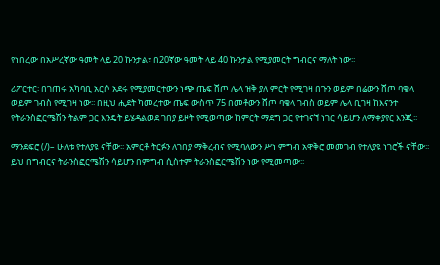የነበረው በአሥረኛው ዓመት ላይ 20 ኩንታል፣ በ20ኛው ዓመት ላይ 40 ኩንታል የሚያመርት ግብርና ማለት ነው፡፡

ሪፖርተር፡ በገጠሩ አካባቢ አርሶ አደሩ የሚያመርተውን ነጭ ጤፍ ሸጦ ሌላ ዝቅ ያለ ምርት የሚገዛ በጉን ወይም በሬውን ሸጦ ባቄላ ወይም ገብስ የሚገዛ ነው፡፡ በዚህ ሒደት ካመረተው ጤፍ ውስጥ 75 በመቶውን ሸጦ ባቄላ ገብስ ወይም ሌላ ቢገዛ ከእናንተ የትራንስፎርሜሽን ትልም ጋር እንዴት ይሄዳልወደ ገበያ ይዞት የሚወጣው ከምርት ማደግ ጋር የተገናኘ ነገር ሳይሆን ለማቀያየር እንጂ፡፡

ማንደፍሮ (/)– ሁለቱ የተለያዩ ናቸው፡፡ አምርቶ ትርፉን ለገበያ ማቅረብና የሚባለውን ሥነ ምግብ አዋቅሮ መመገብ የተለያዩ ነገሮች ናቸው፡፡ ይህ በግብርና ትራንስፎርሜሽን ሳይሆን በምግብ ሲስተም ትራንስፎርሜሽን ነው የሚመጣው፡፡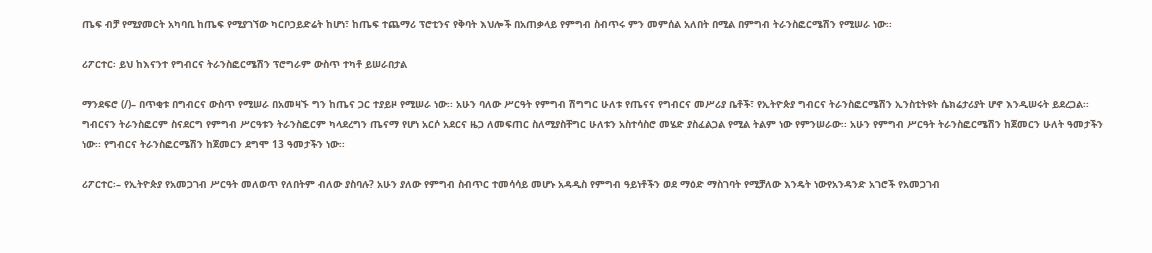ጤፍ ብቻ የሚያመርት አካባቢ ከጤፍ የሚያገኘው ካርቦኃይድሬት ከሆነ፣ ከጤፍ ተጨማሪ ፕሮቲንና የቅባት እህሎች በአጠቃላይ የምግብ ስብጥሩ ምን መምሰል አለበት በሚል በምግብ ትራንስፎርሜሽን የሚሠራ ነው፡፡

ሪፖርተር፡ ይህ ከእናንተ የግብርና ትራንስፎርሜሽን ፕሮግራም ውስጥ ተካቶ ይሠራበታል

ማንደፍሮ (/)– በጥቂቱ በግብርና ውስጥ የሚሠራ በአመዛኙ ግን ከጤና ጋር ተያይዞ የሚሠራ ነው፡፡ አሁን ባለው ሥርዓት የምግብ ሽግግር ሁለቱ የጤናና የግብርና መሥሪያ ቤቶች፣ የኢትዮጵያ ግብርና ትራንስፎርሜሽን ኢንስቲትዩት ሴክሬታሪያት ሆኖ እንዲሠሩት ይደረጋል፡፡ ግብርናን ትራንስፎርም ስናደርግ የምግብ ሥርዓቱን ትራንስፎርም ካላደረግን ጤናማ የሆነ አርሶ አደርና ዜጋ ለመፍጠር ስለሚያስቸግር ሁለቱን አስተሳስሮ መሄድ ያስፈልጋል የሚል ትልም ነው የምንሠራው፡፡ አሁን የምግብ ሥርዓት ትራንስፎርሜሽን ከጀመርን ሁለት ዓመታችን ነው፡፡ የግብርና ትራንስፎርሜሽን ከጀመርን ደግሞ 13 ዓመታችን ነው፡፡

ሪፖርተር፡– የኢትዮጵያ የአመጋገብ ሥርዓት መለወጥ የለበትም ብለው ያስባሉ? አሁን ያለው የምግብ ስብጥር ተመሳሳይ መሆኑ አዳዲስ የምግብ ዓይነቶችን ወደ ማዕድ ማስገባት የሚቻለው እንዴት ነውየአንዳንድ አገሮች የአመጋገብ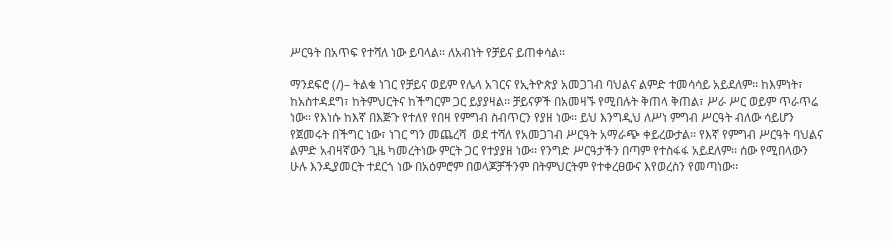ሥርዓት በአጥፍ የተሻለ ነው ይባላል፡፡ ለአብነት የቻይና ይጠቀሳል፡፡

ማንደፍሮ (/)– ትልቁ ነገር የቻይና ወይም የሌላ አገርና የኢትዮጵያ አመጋገብ ባህልና ልምድ ተመሳሳይ አይደለም፡፡ ከእምነት፣ ከአስተዳደግ፣ ከትምህርትና ከችግርም ጋር ይያያዛል፡፡ ቻይናዎች በአመዛኙ የሚበሉት ቅጠላ ቅጠል፣ ሥራ ሥር ወይም ጥራጥሬ ነው፡፡ የእነሱ ከእኛ በእጅጉ የተለየ የበዛ የምግብ ስብጥርን የያዘ ነው፡፡ ይህ እንግዲህ ለሥነ ምግብ ሥርዓት ብለው ሳይሆን የጀመሩት በችግር ነው፣ ነገር ግን መጨረሻ  ወደ ተሻለ የአመጋገብ ሥርዓት አማራጭ ቀይረውታል፡፡ የእኛ የምግብ ሥርዓት ባህልና ልምድ አብዛኛውን ጊዜ ካመረትነው ምርት ጋር የተያያዘ ነው፡፡ የንግድ ሥርዓታችን በጣም የተስፋፋ አይደለም፡፡ ሰው የሚበላውን ሁሉ እንዲያመርት ተደርጎ ነው በአዕምሮም በወላጆቻችንም በትምህርትም የተቀረፀውና እየወረስን የመጣነው፡፡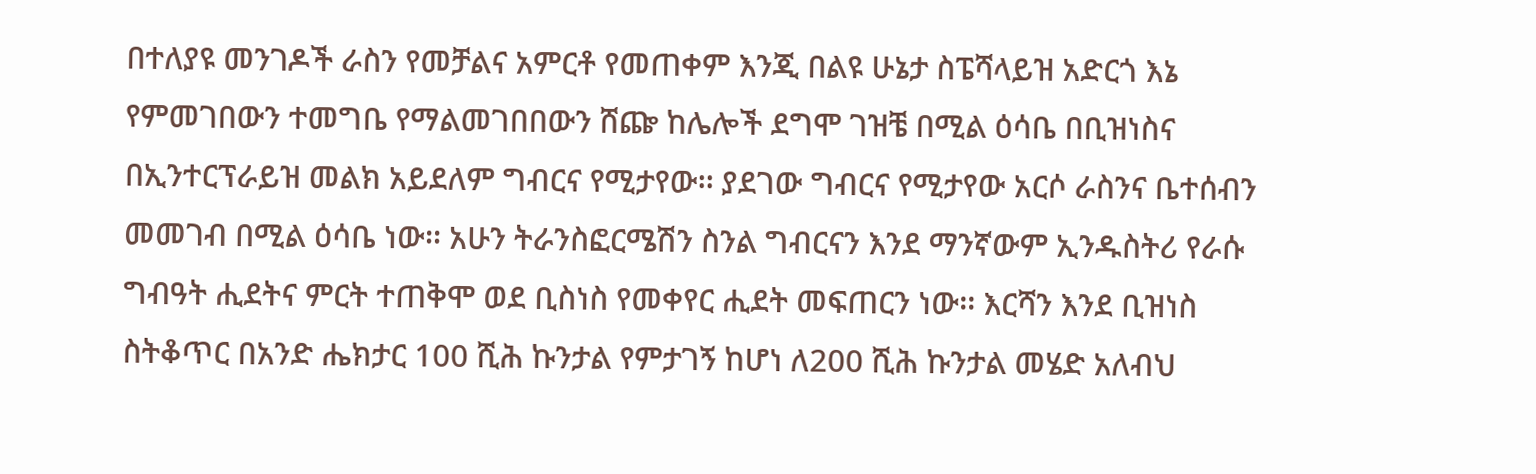በተለያዩ መንገዶች ራስን የመቻልና አምርቶ የመጠቀም እንጂ በልዩ ሁኔታ ስፔሻላይዝ አድርጎ እኔ የምመገበውን ተመግቤ የማልመገበበውን ሸጬ ከሌሎች ደግሞ ገዝቼ በሚል ዕሳቤ በቢዝነስና በኢንተርፕራይዝ መልክ አይደለም ግብርና የሚታየው፡፡ ያደገው ግብርና የሚታየው አርሶ ራስንና ቤተሰብን መመገብ በሚል ዕሳቤ ነው፡፡ አሁን ትራንስፎርሜሽን ስንል ግብርናን እንደ ማንኛውም ኢንዱስትሪ የራሱ ግብዓት ሒደትና ምርት ተጠቅሞ ወደ ቢስነስ የመቀየር ሒደት መፍጠርን ነው፡፡ እርሻን እንደ ቢዝነስ ስትቆጥር በአንድ ሔክታር 100 ሺሕ ኩንታል የምታገኝ ከሆነ ለ200 ሺሕ ኩንታል መሄድ አለብህ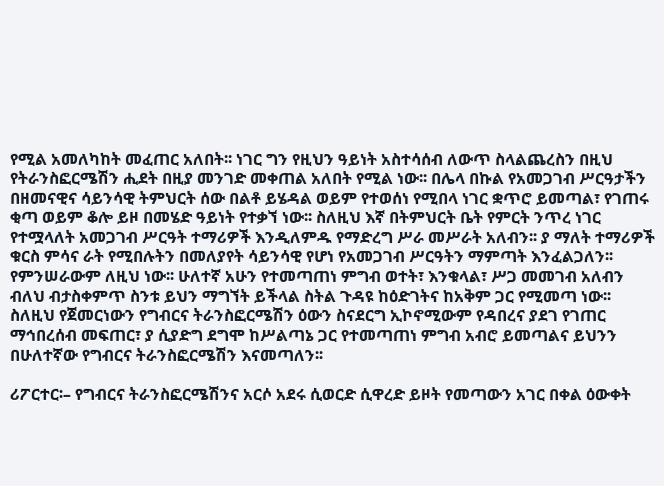የሚል አመለካከት መፈጠር አለበት፡፡ ነገር ግን የዚህን ዓይነት አስተሳሰብ ለውጥ ስላልጨረስን በዚህ የትራንስፎርሜሽን ሒደት በዚያ መንገድ መቀጠል አለበት የሚል ነው፡፡ በሌላ በኩል የአመጋገብ ሥርዓታችን በዘመናዊና ሳይንሳዊ ትምህርት ሰው በልቶ ይሄዳል ወይም የተወሰነ የሚበላ ነገር ቋጥሮ ይመጣል፣ የገጠሩ ቂጣ ወይም ቆሎ ይዞ በመሄድ ዓይነት የተቃኘ ነው፡፡ ስለዚህ እኛ በትምህርት ቤት የምርት ንጥረ ነገር የተሟላለት አመጋገብ ሥርዓት ተማሪዎች እንዲለምዱ የማድረግ ሥራ መሥራት አለብን፡፡ ያ ማለት ተማሪዎች ቁርስ ምሳና ራት የሚበሉትን በመለያየት ሳይንሳዊ የሆነ የአመጋገብ ሥርዓትን ማምጣት እንፈልጋለን፡፡ የምንሠራውም ለዚህ ነው፡፡ ሁለተኛ አሁን የተመጣጠነ ምግብ ወተት፣ እንቁላል፣ ሥጋ መመገብ አለብን ብለህ ብታስቀምጥ ስንቱ ይህን ማግኘት ይችላል ስትል ጉዳዩ ከዕድገትና ከአቅም ጋር የሚመጣ ነው፡፡ ስለዚህ የጀመርነውን የግብርና ትራንስፎርሜሽን ዕውን ስናደርግ ኢኮኖሚውም የዳበረና ያደገ የገጠር ማኅበረሰብ መፍጠር፣ ያ ሲያድግ ደግሞ ከሥልጣኔ ጋር የተመጣጠነ ምግብ አብሮ ይመጣልና ይህንን በሁለተኛው የግብርና ትራንስፎርሜሽን እናመጣለን፡፡

ሪፖርተር፡– የግብርና ትራንስፎርሜሽንና አርሶ አደሩ ሲወርድ ሲዋረድ ይዞት የመጣውን አገር በቀል ዕውቀት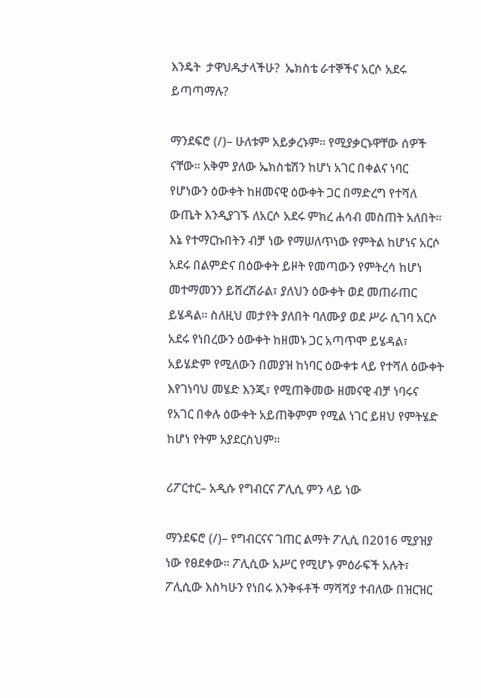እንዴት  ታዋህዱታላችሁ?  ኤክስቴ ራተኞችና አርሶ አደሩ ይጣጣማሉ?

ማንደፍሮ (/)– ሁለቱም አይቃረኑም፡፡ የሚያቃርኑዋቸው ሰዎች ናቸው፡፡ አቅም ያለው ኤክስቴሽን ከሆነ አገር በቀልና ነባር የሆነውን ዕውቀት ከዘመናዊ ዕውቀት ጋር በማድረግ የተሻለ ውጤት እንዲያገኙ ለአርሶ አደሩ ምክረ ሐሳብ መስጠት አለበት፡፡ እኔ የተማርኩበትን ብቻ ነው የማሠለጥነው የምትል ከሆነና አርሶ አደሩ በልምድና በዕውቀት ይዞት የመጣውን የምትረሳ ከሆነ መተማመንን ይሸረሽራል፣ ያለህን ዕውቀት ወደ መጠራጠር ይሄዳል፡፡ ስለዚህ መታየት ያለበት ባለሙያ ወደ ሥራ ሲገባ አርሶ አደሩ የነበረውን ዕውቀት ከዘመኑ ጋር አጣጥሞ ይሄዳል፣ አይሄድም የሚለውን በመያዝ ከነባር ዕውቀቱ ላይ የተሻለ ዕውቀት እየገነባህ መሄድ እንጂ፣ የሚጠቅመው ዘመናዊ ብቻ ነባሩና የአገር በቀሉ ዕውቀት አይጠቅምም የሚል ነገር ይዘህ የምትሄድ ከሆነ የትም አያደርስህም፡፡

ሪፖርተር– አዲሱ የግብርና ፖሊሲ ምን ላይ ነው

ማንደፍሮ (/)– የግብርናና ገጠር ልማት ፖሊሲ በ2016 ሚያዝያ ነው የፀደቀው፡፡ ፖሊሲው አሥር የሚሆኑ ምዕራፍች አሉት፣ ፖሊሲው እስካሁን የነበሩ እንቅፋቶች ማሻሻያ ተብለው በዝርዝር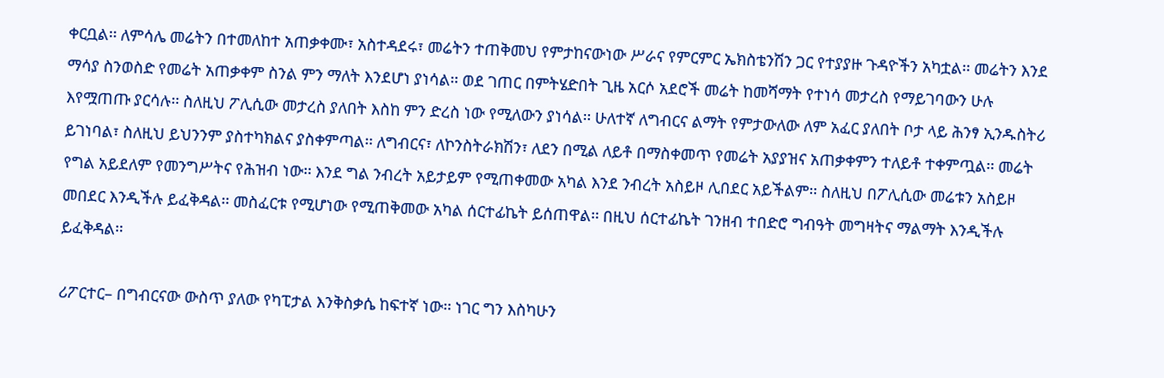ቀርቧል፡፡ ለምሳሌ መሬትን በተመለከተ አጠቃቀሙ፣ አስተዳደሩ፣ መሬትን ተጠቅመህ የምታከናውነው ሥራና የምርምር ኤክስቴንሽን ጋር የተያያዙ ጉዳዮችን አካቷል፡፡ መሬትን እንደ ማሳያ ስንወስድ የመሬት አጠቃቀም ስንል ምን ማለት እንደሆነ ያነሳል፡፡ ወደ ገጠር በምትሄድበት ጊዜ አርሶ አደሮች መሬት ከመሻማት የተነሳ መታረስ የማይገባውን ሁሉ እየሟጠጡ ያርሳሉ፡፡ ስለዚህ ፖሊሲው መታረስ ያለበት እስከ ምን ድረስ ነው የሚለውን ያነሳል፡፡ ሁለተኛ ለግብርና ልማት የምታውለው ለም አፈር ያለበት ቦታ ላይ ሕንፃ ኢንዱስትሪ ይገነባል፣ ስለዚህ ይህንንም ያስተካክልና ያስቀምጣል፡፡ ለግብርና፣ ለኮንስትራክሽን፣ ለደን በሚል ለይቶ በማስቀመጥ የመሬት አያያዝና አጠቃቀምን ተለይቶ ተቀምጧል፡፡ መሬት የግል አይደለም የመንግሥትና የሕዝብ ነው፡፡ እንደ ግል ንብረት አይታይም የሚጠቀመው አካል እንደ ንብረት አስይዞ ሊበደር አይችልም፡፡ ስለዚህ በፖሊሲው መሬቱን አስይዞ መበደር እንዲችሉ ይፈቅዳል፡፡ መስፈርቱ የሚሆነው የሚጠቅመው አካል ሰርተፊኬት ይሰጠዋል፡፡ በዚህ ሰርተፊኬት ገንዘብ ተበድሮ ግብዓት መግዛትና ማልማት እንዲችሉ ይፈቅዳል፡፡

ሪፖርተር– በግብርናው ውስጥ ያለው የካፒታል እንቅስቃሴ ከፍተኛ ነው፡፡ ነገር ግን እስካሁን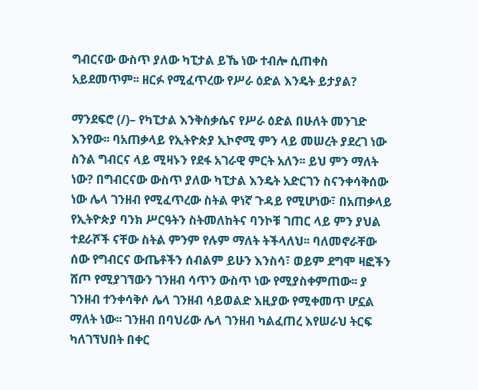ግብርናው ውስጥ ያለው ካፒታል ይኼ ነው ተብሎ ሲጠቀስ አይደመጥም፡፡ ዘርፉ የሚፈጥረው የሥራ ዕድል እንዴት ይታያል?

ማንደፍሮ (/)– የካፒታል እንቅስቃሴና የሥራ ዕድል በሁለት መንገድ እንየው፡፡ ባአጠቃላይ የኢትዮጵያ ኢኮኖሚ ምን ላይ መሠረት ያደረገ ነው ስንል ግብርና ላይ ሚዛኑን የደፋ አገራዊ ምርት አለን፡፡ ይህ ምን ማለት ነው? በግብርናው ውስጥ ያለው ካፒታል እንዴት አድርገን ስናንቀሳቅሰው ነው ሌላ ገንዘብ የሚፈጥረው ስትል ዋነኛ ጉዳይ የሚሆነው፣ በአጠቃላይ የኢትዮጵያ ባንክ ሥርዓትን ስትመለከትና ባንኮቹ ገጠር ላይ ምን ያህል ተደራሾች ናቸው ስትል ምንም የሉም ማለት ትችላለህ፡፡ ባለመኖራቸው ሰው የግብርና ውጤቶችን ሰብልም ይሁን እንስሳ፣ ወይም ደግሞ ዛፎችን ሸጦ የሚያገኘውን ገንዘብ ሳጥን ውስጥ ነው የሚያስቀምጠው፡፡ ያ ገንዘብ ተንቀሳቅሶ ሌላ ገንዘብ ሳይወልድ እዚያው የሚቀመጥ ሆኗል ማለት ነው፡፡ ገንዘብ በባህሪው ሌላ ገንዘብ ካልፈጠረ እየሠራህ ትርፍ ካለገኘህበት በቀር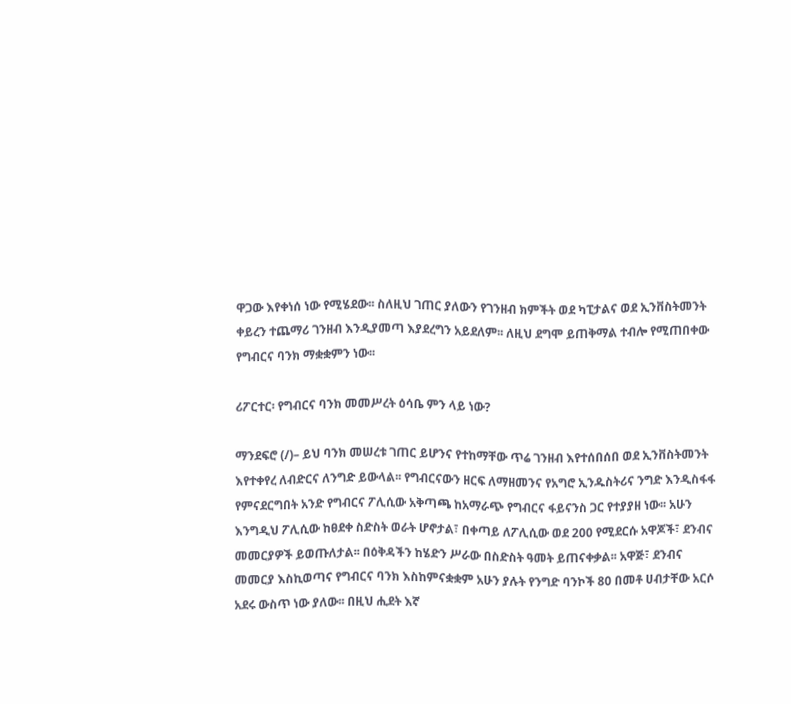ዋጋው እየቀነሰ ነው የሚሄደው፡፡ ስለዚህ ገጠር ያለውን የገንዘብ ክምችት ወደ ካፒታልና ወደ ኢንቨስትመንት ቀይረን ተጨማሪ ገንዘብ እንዲያመጣ እያደረግን አይደለም፡፡ ለዚህ ደግሞ ይጠቅማል ተብሎ የሚጠበቀው የግብርና ባንክ ማቋቋምን ነው፡፡

ሪፖርተር፡ የግብርና ባንክ መመሥረት ዕሳቤ ምን ላይ ነው?

ማንደፍሮ (/)– ይህ ባንክ መሠረቱ ገጠር ይሆንና የተከማቸው ጥሬ ገንዘብ እየተሰበሰበ ወደ ኢንቨስትመንት እየተቀየረ ለብድርና ለንግድ ይውላል፡፡ የግብርናውን ዘርፍ ለማዘመንና የአግሮ ኢንዱስትሪና ንግድ እንዲስፋፋ የምናደርግበት አንድ የግብርና ፖሊሲው አቅጣጫ ከአማራጭ የግብርና ፋይናንስ ጋር የተያያዘ ነው፡፡ አሁን እንግዲህ ፖሊሲው ከፀደቀ ስድስት ወራት ሆኖታል፣ በቀጣይ ለፖሊሲው ወደ 200 የሚደርሱ አዋጆች፣ ደንብና መመርያዎች ይወጡለታል፡፡ በዕቅዳችን ከሄድን ሥራው በስድስት ዓመት ይጠናቀቃል፡፡ አዋጅ፣ ደንብና መመርያ እስኪወጣና የግብርና ባንክ እስከምናቋቋም አሁን ያሉት የንግድ ባንኮች 80 በመቶ ሀብታቸው አርሶ አደሩ ውስጥ ነው ያለው፡፡ በዚህ ሒደት እኛ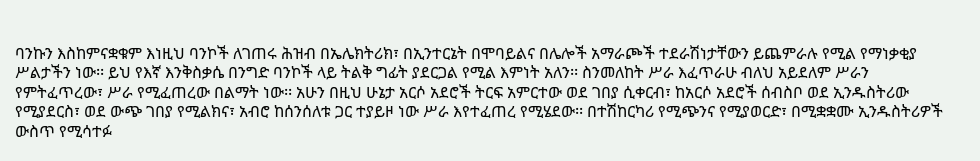ባንኩን እስከምናቋቁም እነዚህ ባንኮች ለገጠሩ ሕዝብ በኤሌክትሪክ፣ በኢንተርኔት በሞባይልና በሌሎች አማራጮች ተደራሽነታቸውን ይጨምራሉ የሚል የማነቃቂያ ሥልታችን ነው፡፡ ይህ የእኛ እንቅስቃሴ በንግድ ባንኮች ላይ ትልቅ ግፊት ያደርጋል የሚል እምነት አለን፡፡ ስንመለከት ሥራ እፈጥራሁ ብለህ አይደለም ሥራን የምትፈጥረው፣ ሥራ የሚፈጠረው በልማት ነው፡፡ አሁን በዚህ ሁኔታ አርሶ አደሮች ትርፍ አምርተው ወደ ገበያ ሲቀርብ፣ ከአርሶ አደሮች ሰብስቦ ወደ ኢንዱስትሪው የሚያደርስ፣ ወደ ውጭ ገበያ የሚልክና፣ አብሮ ከሰንሰለቱ ጋር ተያይዞ ነው ሥራ እየተፈጠረ የሚሄደው፡፡ በተሽከርካሪ የሚጭንና የሚያወርድ፣ በሚቋቋሙ ኢንዱስትሪዎች ውስጥ የሚሳተፉ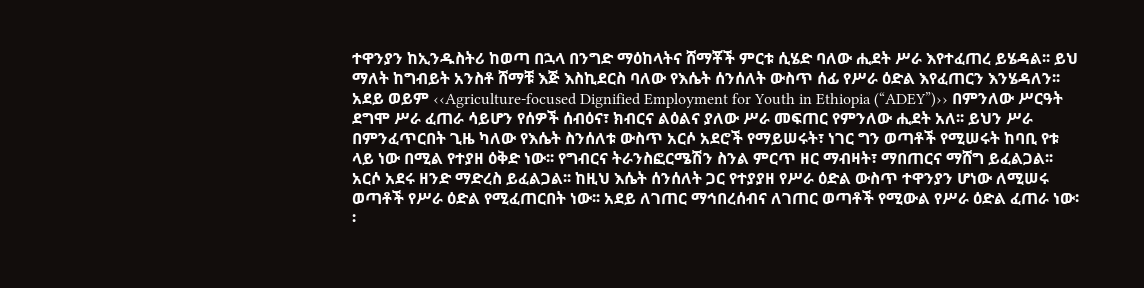ተዋንያን ከኢንዱስትሪ ከወጣ በኋላ በንግድ ማዕከላትና ሸማቾች ምርቱ ሲሄድ ባለው ሒደት ሥራ እየተፈጠረ ይሄዳል፡፡ ይህ ማለት ከግብይት አንስቶ ሸማቹ እጅ እስኪደርስ ባለው የእሴት ሰንሰለት ውስጥ ሰፊ የሥራ ዕድል እየፈጠርን እንሄዳለን፡፡ አደይ ወይም ‹‹Agriculture-focused Dignified Employment for Youth in Ethiopia (“ADEY”)›› በምንለው ሥርዓት ደግሞ ሥራ ፈጠራ ሳይሆን የሰዎች ሰብዕና፣ ክብርና ልዕልና ያለው ሥራ መፍጠር የምንለው ሒደት አለ፡፡ ይህን ሥራ በምንፈጥርበት ጊዜ ካለው የእሴት ስንሰለቱ ውስጥ አርሶ አደሮች የማይሠሩት፣ ነገር ግን ወጣቶች የሚሠሩት ከባቢ የቱ ላይ ነው በሚል የተያዘ ዕቅድ ነው፡፡ የግብርና ትራንስፎርሜሽን ስንል ምርጥ ዘር ማብዛት፣ ማበጠርና ማሸግ ይፈልጋል፡፡ አርሶ አደሩ ዘንድ ማድረስ ይፈልጋል፡፡ ከዚህ እሴት ሰንሰለት ጋር የተያያዘ የሥራ ዕድል ውስጥ ተዋንያን ሆነው ለሚሠሩ ወጣቶች የሥራ ዕድል የሚፈጠርበት ነው፡፡ አደይ ለገጠር ማኅበረሰብና ለገጠር ወጣቶች የሚውል የሥራ ዕድል ፈጠራ ነው፡፡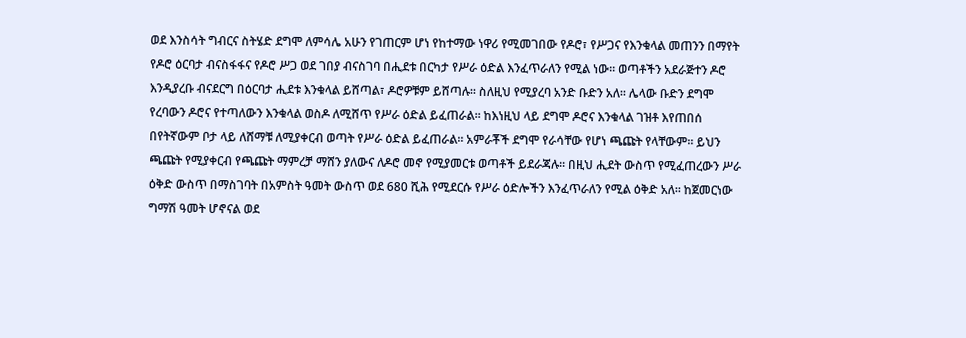ወደ እንስሳት ግብርና ስትሄድ ደግሞ ለምሳሌ አሁን የገጠርም ሆነ የከተማው ነዋሪ የሚመገበው የዶሮ፣ የሥጋና የእንቁላል መጠንን በማየት የዶሮ ዕርባታ ብናስፋፋና የዶሮ ሥጋ ወደ ገበያ ብናስገባ በሒደቱ በርካታ የሥራ ዕድል እንፈጥራለን የሚል ነው፡፡ ወጣቶችን አደራጅተን ዶሮ እንዲያረቡ ብናደርግ በዕርባታ ሒደቱ እንቁላል ይሸጣል፣ ዶሮዎቹም ይሸጣሉ፡፡ ስለዚህ የሚያረባ አንድ ቡድን አለ፡፡ ሌላው ቡድን ደግሞ የረባውን ዶሮና የተጣለውን እንቁላል ወስዶ ለሚሸጥ የሥራ ዕድል ይፈጠራል፡፡ ከእነዚህ ላይ ደግሞ ዶሮና እንቁላል ገዝቶ እየጠበሰ በየትኛውም ቦታ ላይ ለሸማቹ ለሚያቀርብ ወጣት የሥራ ዕድል ይፈጠራል፡፡ አምራቾች ደግሞ የራሳቸው የሆነ ጫጩት የላቸውም፡፡ ይህን ጫጩት የሚያቀርብ የጫጩት ማምረቻ ማሸን ያለውና ለዶሮ መኖ የሚያመርቱ ወጣቶች ይደራጃሉ፡፡ በዚህ ሒደት ውስጥ የሚፈጠረውን ሥራ ዕቅድ ውስጥ በማስገባት በአምስት ዓመት ውስጥ ወደ 680 ሺሕ የሚደርሱ የሥራ ዕድሎችን እንፈጥራለን የሚል ዕቅድ አለ፡፡ ከጀመርነው ግማሽ ዓመት ሆኖናል ወደ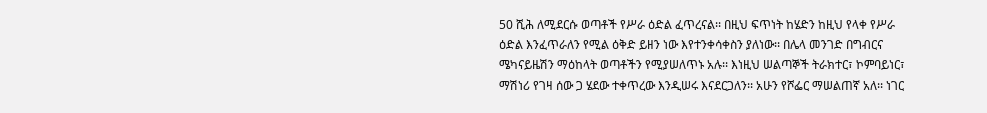50 ሺሕ ለሚደርሱ ወጣቶች የሥራ ዕድል ፈጥረናል፡፡ በዚህ ፍጥነት ከሄድን ከዚህ የላቀ የሥራ ዕድል እንፈጥራለን የሚል ዕቅድ ይዘን ነው እየተንቀሳቀስን ያለነው፡፡ በሌላ መንገድ በግብርና ሜካናይዜሽን ማዕከላት ወጣቶችን የሚያሠለጥኑ አሉ፡፡ እነዚህ ሠልጣኞች ትራክተር፣ ኮምባይነር፣ ማሽነሪ የገዛ ሰው ጋ ሄደው ተቀጥረው እንዲሠሩ እናደርጋለን፡፡ አሁን የሾፌር ማሠልጠኛ አለ፡፡ ነገር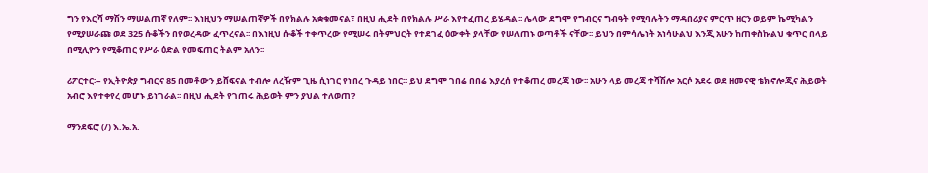ግን የእርሻ ማሽን ማሠልጠኛ የለም፡፡ እነዚህን ማሠልጠኛዎች በየክልሉ አቋቁመናል፣ በዚህ ሒደት በየክልሉ ሥራ እየተፈጠረ ይሄዳል፡፡ ሌላው ደግሞ የግብርና ግብዓት የሚባሉትን ማዳበሪያና ምርጥ ዘርን ወይም ኬሚካልን የሚያሠራጩ ወደ 325 ሱቆችን በየወረዳው ፈጥረናል፡፡ በእነዚህ ሱቆች ተቀጥረው የሚሠሩ በትምህርት የተደገፈ ዕውቀት ያላቸው የሠለጠኑ ወጣቶች ናቸው፡፡ ይህን በምሳሌነት አነሳሁልህ እንጂ አሁን ከጠቀስኩልህ ቁጥር በላይ በሚሊዮን የሚቆጠር የሥራ ዕድል የመፍጠር ትልም አለን፡፡

ሪፖርተር፡– የኢትዮጵያ ግብርና 85 በመቶውን ይሸፍናል ተብሎ ለረዥም ጊዜ ሲነገር የነበረ ጉዳይ ነበር፡፡ ይህ ደግሞ ገበሬ በበሬ እያረሰ የተቆጠረ መረጃ ነው፡፡ አሁን ላይ መረጃ ተሻሽሎ አርሶ አደሩ ወደ ዘመናዊ ቴክኖሎጂና ሕይወት አብሮ እየተቀየረ መሆኑ ይነገራል፡፡ በዚህ ሒደት የገጠሩ ሕይወት ምን ያህል ተለወጠ?

ማንደፍሮ (/) እ.ኤ.አ.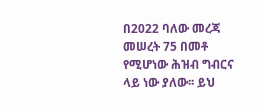በ2022 ባለው መረጃ መሠረት 75 በመቶ የሚሆነው ሕዝብ ግብርና ላይ ነው ያለው፡፡ ይህ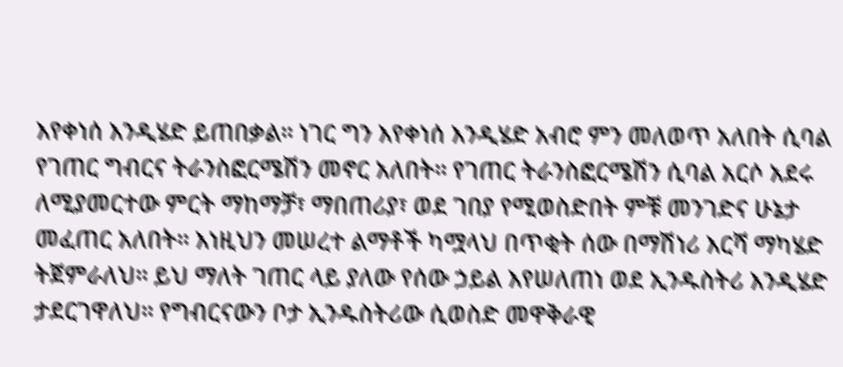እየቀነሰ እንዲሄድ ይጠበቃል፡፡ ነገር ግን እየቀነሰ እንዲሄድ አብሮ ምን መለወጥ አለበት ሲባል የገጠር ግብርና ትራንስፎርሜሽን መኖር አለበት፡፡ የገጠር ትራንስፎርሜሽን ሲባል አርሶ አደሩ ለሚያመርተው ምርት ማከማቻ፣ ማበጠሪያ፣ ወደ ገበያ የሚወስድበት ምቹ መንገድና ሁኔታ መፈጠር አለበት፡፡ እነዚህን መሠረተ ልማቶች ካሟላህ በጥቂት ሰው በማሽነሪ እርሻ ማካሄድ ትጀምራለህ፡፡ ይህ ማለት ገጠር ላይ ያለው የሰው ኃይል እየሠለጠነ ወደ ኢንዱስትሪ እንዲሄድ ታደርገዋለህ፡፡ የግብርናውን ቦታ ኢንዱስትሪው ሲወስድ መዋቅራዊ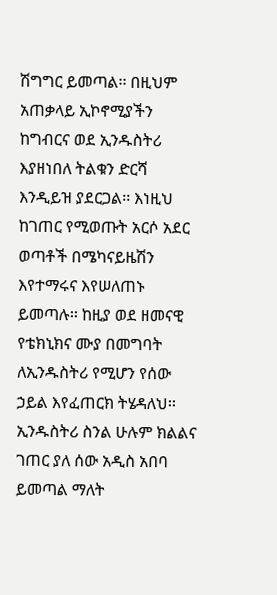ሽግግር ይመጣል፡፡ በዚህም አጠቃላይ ኢኮኖሚያችን ከግብርና ወደ ኢንዱስትሪ እያዘነበለ ትልቁን ድርሻ እንዲይዝ ያደርጋል፡፡ እነዚህ  ከገጠር የሚወጡት አርሶ አደር ወጣቶች በሜካናይዜሽን እየተማሩና እየሠለጠኑ ይመጣሉ፡፡ ከዚያ ወደ ዘመናዊ የቴክኒክና ሙያ በመግባት ለኢንዱስትሪ የሚሆን የሰው ኃይል እየፈጠርክ ትሄዳለህ፡፡ ኢንዱስትሪ ስንል ሁሉም ክልልና ገጠር ያለ ሰው አዲስ አበባ ይመጣል ማለት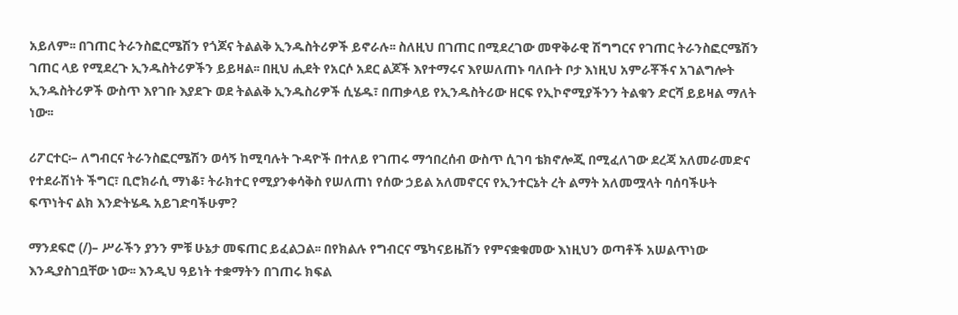አይለም፡፡ በገጠር ትራንስፎርሜሽን የጎጆና ትልልቅ ኢንዱስትሪዎች ይኖራሉ፡፡ ስለዚህ በገጠር በሚደረገው መዋቅራዊ ሽግግርና የገጠር ትራንስፎርሜሽን ገጠር ላይ የሚደረጉ ኢንዱስትሪዎችን ይይዛል፡፡ በዚህ ሒደት የአርሶ አደር ልጆች እየተማሩና እየሠለጠኑ ባለቡት ቦታ እነዚህ አምራቾችና አገልግሎት ኢንዱስትሪዎች ውስጥ እየገቡ እያደጉ ወደ ትልልቅ ኢንዱስሪዎች ሲሄዱ፣ በጠቃላይ የኢንዱስትሪው ዘርፍ የኢኮኖሚያችንን ትልቁን ድርሻ ይይዛል ማለት ነው፡፡

ሪፖርተር፡– ለግብርና ትራንስፎርሜሽን ወሳኝ ከሚባሉት ጉዳዮች በተለይ የገጠሩ ማኅበረሰብ ውስጥ ሲገባ ቴክኖሎጂ በሚፈለገው ደረጃ አለመራመድና የተደራሽነት ችግር፣ ቢሮክራሲ ማነቆ፣ ትራክተር የሚያንቀሳቅስ የሠለጠነ የሰው ኃይል አለመኖርና የኢንተርኔት ረት ልማት አለመሟላት ባሰባችሁት ፍጥነትና ልክ እንድትሄዱ አይገድባችሁም?

ማንደፍሮ (/)– ሥራችን ያንን ምቹ ሁኔታ መፍጠር ይፈልጋል፡፡ በየክልሉ የግብርና ሜካናይዜሽን የምናቋቁመው እነዚህን ወጣቶች አሠልጥነው እንዲያስገቧቸው ነው፡፡ እንዲህ ዓይነት ተቋማትን በገጠሩ ክፍል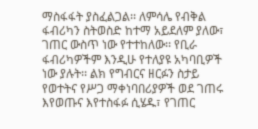ማስፋፋት ያስፈልጋል፡፡ ለምሳሌ የብቅል ፋብሪካን ስትወስድ ከተማ አይደለም ያለው፣ ገጠር ውስጥ ነው የተተከለው፡፡ የቢራ ፋብሪካዎችም እንዲሁ የተለያዩ አካባቢዎች ነው ያሉት፡፡ ልክ የግብርና ዘርፉን ስታይ የወተትና የሥጋ ማቀነባበሪያዎች ወደ ገጠሩ እየወጡና እየተስፋፉ ሲሄዱ፣ የገጠር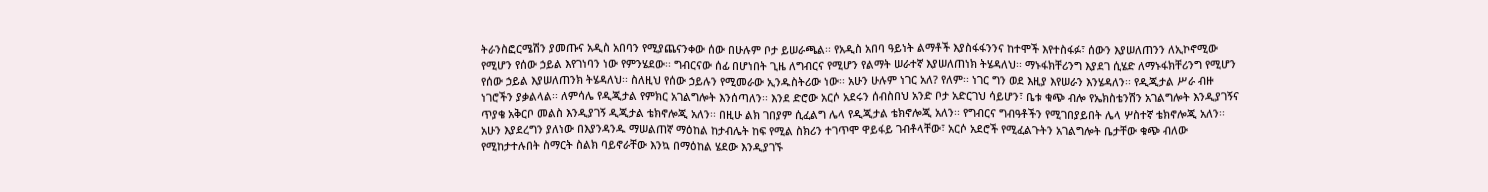ትራንስፎርሜሽን ያመጡና አዲስ አበባን የሚያጨናንቀው ሰው በሁሉም ቦታ ይሠራጫል፡፡ የአዲስ አበባ ዓይነት ልማቶች እያስፋፋንንና ከተሞች እየተስፋፉ፣ ሰውን እያሠለጠንን ለኢኮኖሚው የሚሆን የሰው ኃይል እየገነባን ነው የምንሄደው፡፡ ግብርናው ሰፊ በሆነበት ጊዜ ለግብርና የሚሆን የልማት ሠራተኛ እያሠለጠነክ ትሄዳለህ፡፡ ማኑፋክቸሪንግ እያደገ ሲሄድ ለማኑፋክቸሪንግ የሚሆን የሰው ኃይል እያሠለጠንክ ትሄዳለህ፡፡ ስለዚህ የሰው ኃይሉን የሚመራው ኢንዱስትሪው ነው፡፡ አሁን ሁሉም ነገር አለ? የለም፡፡ ነገር ግን ወደ እዚያ እየሠራን እንሄዳለን፡፡ የዲጂታል ሥራ ብዙ ነገሮችን ያቃልላል፡፡ ለምሳሌ የዲጂታል የምክር አገልግሎት እንሰጣለን፡፡ እንደ ድሮው አርሶ አደሩን ሰብስበህ አንድ ቦታ አድርገህ ሳይሆን፣ ቤቱ ቁጭ ብሎ የኤክስቴንሽን አገልግሎት እንዲያገኝና ጥያቄ አቅርቦ መልስ እንዲያገኝ ዲጂታል ቴክኖሎጂ አለን፡፡ በዚሁ ልክ ገበያም ሲፈልግ ሌላ የዲጂታል ቴክኖሎጂ አለን፡፡ የግብርና ግብዓቶችን የሚገበያይበት ሌላ ሦስተኛ ቴክኖሎጂ አለን፡፡ አሁን እያደረግን ያለነው በእያንዳንዱ ማሠልጠኛ ማዕከል ከታብሌት ከፍ የሚል ስክሪን ተገጥሞ ዋይፋይ ገብቶላቸው፣ አርሶ አደሮች የሚፈልጉትን አገልግሎት ቤታቸው ቁጭ ብለው የሚከታተሉበት ስማርት ስልክ ባይኖራቸው እንኳ በማዕከል ሄደው እንዲያገኙ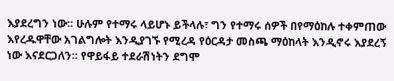እያደረግን ነው፡፡ ሁሉም የተማሩ ላይሆኑ ይችላሉ፣ ግን የተማሩ ሰዎች በየማዕከሉ ተቀምጠው እየረዱዋቸው አገልግሎት እንዲያገኙ የሚረዳ የዕርዳታ መስጫ ማዕከላት እንዲኖሩ እያደረኝ ነው እናደርጋለን፡፡ የዋይፋይ ተደራሽነትን ደግሞ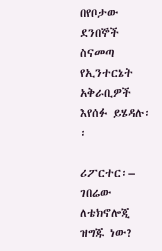በየቦታው ደንበኞች ስናመጣ የኢንተርኔት አቅራቢዎች እየሰፉ ይሄዳሉ፡፡

ሪፖርተር፡– ገበሬው ለቴክኖሎጂ ዝግጁ ነው?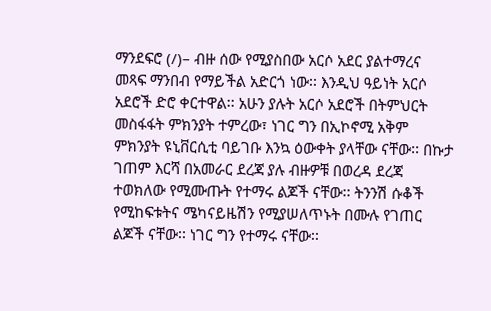ማንደፍሮ (/)– ብዙ ሰው የሚያስበው አርሶ አደር ያልተማረና መጻፍ ማንበብ የማይችል አድርጎ ነው፡፡ እንዲህ ዓይነት አርሶ አደሮች ድሮ ቀርተዋል፡፡ አሁን ያሉት አርሶ አደሮች በትምህርት መስፋፋት ምክንያት ተምረው፣ ነገር ግን በኢኮኖሚ አቅም ምክንያት ዩኒቨርሲቲ ባይገቡ እንኳ ዕውቀት ያላቸው ናቸው፡፡ በኩታ ገጠም እርሻ በአመራር ደረጃ ያሉ ብዙዎቹ በወረዳ ደረጃ ተወክለው የሚሙጡት የተማሩ ልጆች ናቸው፡፡ ትንንሽ ሱቆች የሚከፍቱትና ሜካናይዜሽን የሚያሠለጥኑት በሙሉ የገጠር ልጆች ናቸው፡፡ ነገር ግን የተማሩ ናቸው፡፡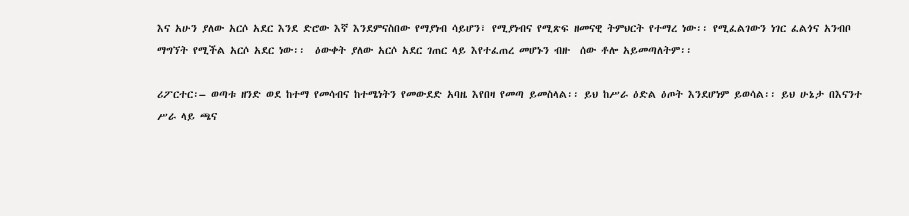እና አሁን ያለው አርሶ አደር እንደ ድሮው እኛ እንደምናስበው የማያነብ ሳይሆን፣ የሚያነብና የሚጽፍ ዘመናዊ ትምህርት የተማረ ነው፡፡ የሚፈልገውን ነገር ፈልጎና አንብቦ ማግኘት የሚችል አርሶ አደር ነው፡፡  ዕውቀት ያለው አርሶ አደር ገጠር ላይ እየተፈጠረ መሆኑን ብዙ  ሰው ቶሎ አይመጣለትም፡፡

ሪፖርተር፡– ወጣቱ ዘንድ ወደ ከተማ የመሳብና ከተሜነትን የመውደድ አባዜ እየበዛ የመጣ ይመስላል፡፡ ይህ ከሥራ ዕድል ዕጦት እንደሆነም ይወሳል፡፡ ይህ ሁኔታ በእናንተ ሥራ ላይ ጫና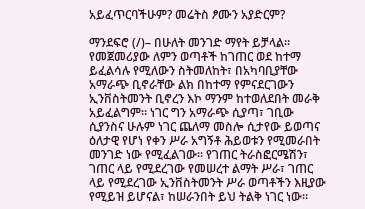አይፈጥርባችሁም? መሬትስ ፆሙን አያድርም?

ማንደፍሮ (/)– በሁለት መንገድ ማየት ይቻላል፡፡ የመጀመሪያው ለምን ወጣቶች ከገጠር ወደ ከተማ ይፈልሳሉ የሚለውን ስትመለከት፣ በአካባቢያቸው አማራጭ ቢኖራቸው ልክ በከተማ የምናደርገውን ኢንቨስትመንት ቢኖረን እኮ ማንም ከተወለደበት መራቅ አይፈልግም፡፡ ነገር ግን አማራጭ ሲያጣ፣ ገቢው ሲያንስና ሁሉም ነገር ጨለማ መስሎ ሲታየው ይወጣና ዕለታዊ የሆነ የቀን ሥራ አግኝቶ ሕይወቱን የሚመራበት መንገድ ነው የሚፈልገው፡፡ የገጠር ትራስፎርሜሽን፣ ገጠር ላይ የሚደረገው የመሠረተ ልማት ሥራ፣ ገጠር ላይ የሚደረገው ኢንቨስትመንት ሥራ ወጣቶችን እዚያው የሚይዝ ይሆናል፣ ከሠራንበት ይህ ትልቅ ነገር ነው፡፡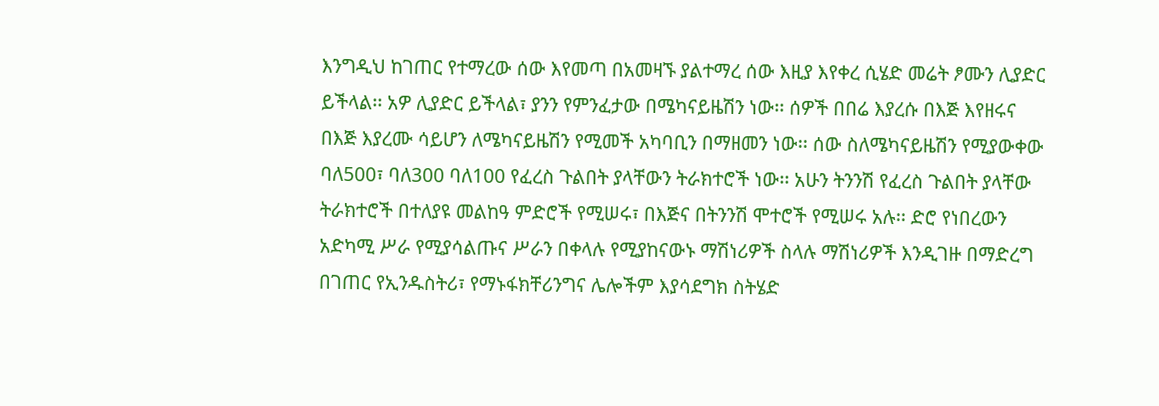እንግዲህ ከገጠር የተማረው ሰው እየመጣ በአመዛኙ ያልተማረ ሰው እዚያ እየቀረ ሲሄድ መሬት ፆሙን ሊያድር ይችላል፡፡ አዎ ሊያድር ይችላል፣ ያንን የምንፈታው በሜካናይዜሽን ነው፡፡ ሰዎች በበሬ እያረሱ በእጅ እየዘሩና በእጅ እያረሙ ሳይሆን ለሜካናይዜሽን የሚመች አካባቢን በማዘመን ነው፡፡ ሰው ስለሜካናይዜሽን የሚያውቀው ባለ500፣ ባለ300 ባለ100 የፈረስ ጉልበት ያላቸውን ትራክተሮች ነው፡፡ አሁን ትንንሽ የፈረስ ጉልበት ያላቸው ትራክተሮች በተለያዩ መልከዓ ምድሮች የሚሠሩ፣ በእጅና በትንንሽ ሞተሮች የሚሠሩ አሉ፡፡ ድሮ የነበረውን አድካሚ ሥራ የሚያሳልጡና ሥራን በቀላሉ የሚያከናውኑ ማሽነሪዎች ስላሉ ማሽነሪዎች እንዲገዙ በማድረግ በገጠር የኢንዱስትሪ፣ የማኑፋክቸሪንግና ሌሎችም እያሳደግክ ስትሄድ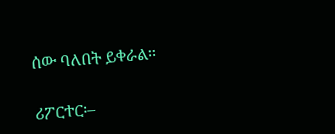ሰው ባለበት ይቀራል፡፡

ሪፖርተር፡–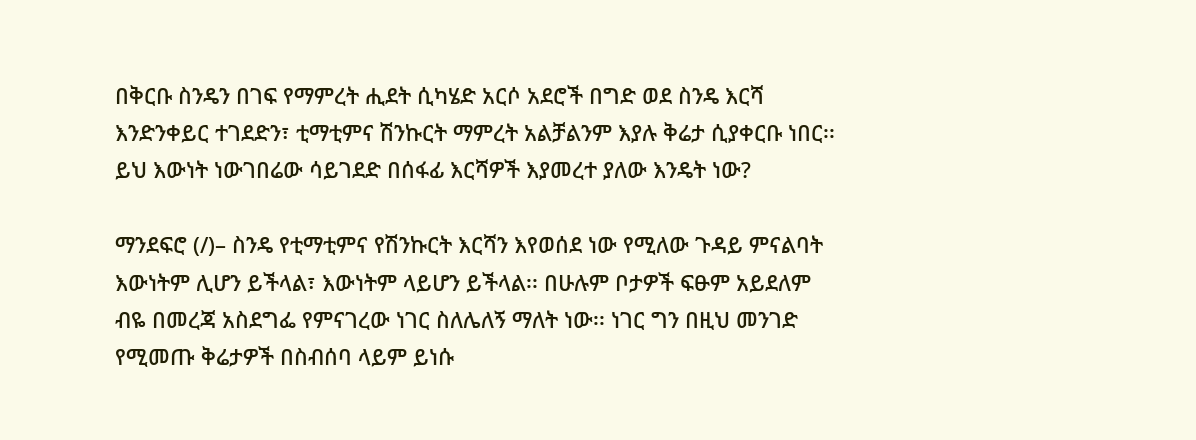በቅርቡ ስንዴን በገፍ የማምረት ሒደት ሲካሄድ አርሶ አደሮች በግድ ወደ ስንዴ እርሻ እንድንቀይር ተገደድን፣ ቲማቲምና ሽንኩርት ማምረት አልቻልንም እያሉ ቅሬታ ሲያቀርቡ ነበር፡፡ ይህ እውነት ነውገበሬው ሳይገደድ በሰፋፊ እርሻዎች እያመረተ ያለው እንዴት ነው?

ማንደፍሮ (/)– ስንዴ የቲማቲምና የሽንኩርት እርሻን እየወሰደ ነው የሚለው ጉዳይ ምናልባት እውነትም ሊሆን ይችላል፣ እውነትም ላይሆን ይችላል፡፡ በሁሉም ቦታዎች ፍፁም አይደለም ብዬ በመረጃ አስደግፌ የምናገረው ነገር ስለሌለኝ ማለት ነው፡፡ ነገር ግን በዚህ መንገድ የሚመጡ ቅሬታዎች በስብሰባ ላይም ይነሱ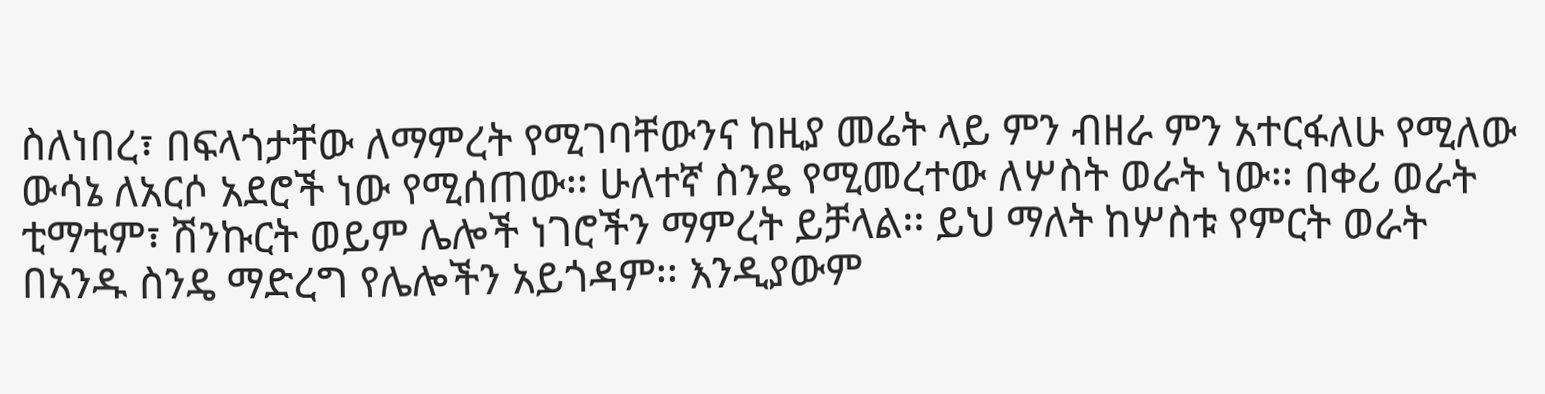ስለነበረ፣ በፍላጎታቸው ለማምረት የሚገባቸውንና ከዚያ መሬት ላይ ምን ብዘራ ምን አተርፋለሁ የሚለው ውሳኔ ለአርሶ አደሮች ነው የሚሰጠው፡፡ ሁለተኛ ስንዴ የሚመረተው ለሦስት ወራት ነው፡፡ በቀሪ ወራት ቲማቲም፣ ሽንኩርት ወይም ሌሎች ነገሮችን ማምረት ይቻላል፡፡ ይህ ማለት ከሦስቱ የምርት ወራት በአንዱ ስንዴ ማድረግ የሌሎችን አይጎዳም፡፡ እንዲያውም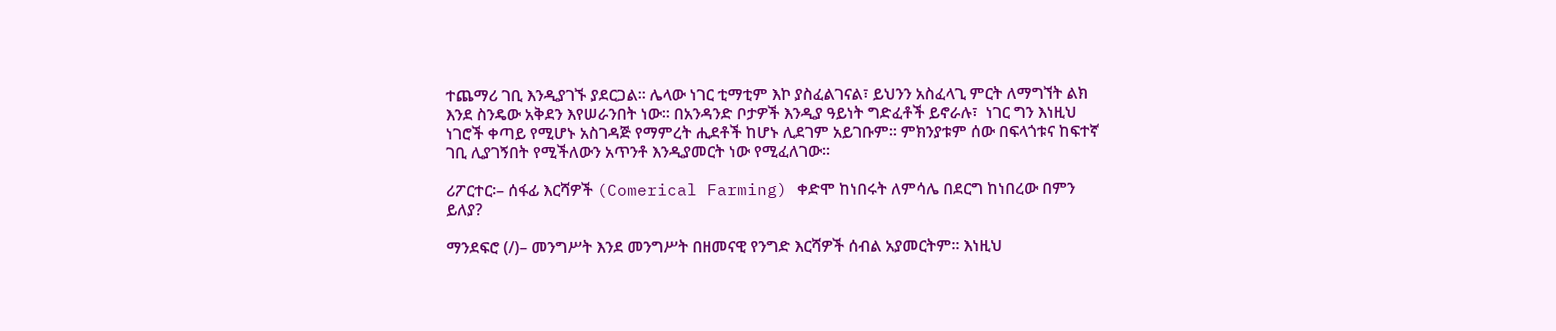ተጨማሪ ገቢ እንዲያገኙ ያደርጋል፡፡ ሌላው ነገር ቲማቲም እኮ ያስፈልገናል፣ ይህንን አስፈላጊ ምርት ለማግኘት ልክ እንደ ስንዴው አቅደን እየሠራንበት ነው፡፡ በአንዳንድ ቦታዎች እንዲያ ዓይነት ግድፈቶች ይኖራሉ፣  ነገር ግን እነዚህ ነገሮች ቀጣይ የሚሆኑ አስገዳጅ የማምረት ሒደቶች ከሆኑ ሊደገም አይገቡም፡፡ ምክንያቱም ሰው በፍላጎቱና ከፍተኛ ገቢ ሊያገኝበት የሚችለውን አጥንቶ እንዲያመርት ነው የሚፈለገው፡፡

ሪፖርተር፡– ሰፋፊ እርሻዎች (Comerical Farming) ቀድሞ ከነበሩት ለምሳሌ በደርግ ከነበረው በምን ይለያ?

ማንደፍሮ (/)– መንግሥት እንደ መንግሥት በዘመናዊ የንግድ እርሻዎች ሰብል አያመርትም፡፡ እነዚህ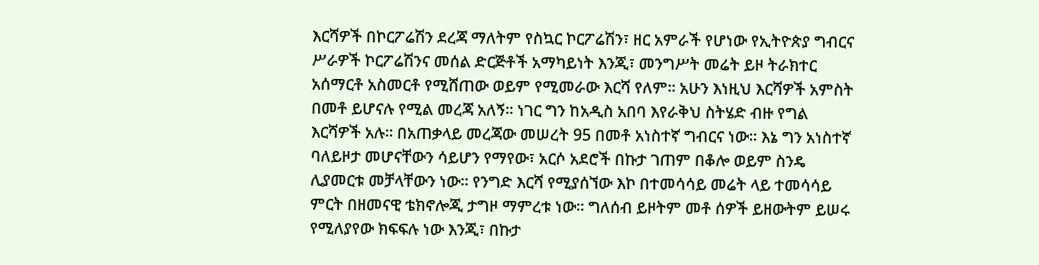እርሻዎች በኮርፖሬሽን ደረጃ ማለትም የስኳር ኮርፖሬሽን፣ ዘር አምራች የሆነው የኢትዮጵያ ግብርና ሥራዎች ኮርፖሬሽንና መሰል ድርጅቶች አማካይነት እንጂ፣ መንግሥት መሬት ይዞ ትራክተር አሰማርቶ አስመርቶ የሚሸጠው ወይም የሚመራው እርሻ የለም፡፡ አሁን እነዚህ እርሻዎች አምስት በመቶ ይሆናሉ የሚል መረጃ አለኝ፡፡ ነገር ግን ከአዲስ አበባ እየራቅህ ስትሄድ ብዙ የግል እርሻዎች አሉ፡፡ በአጠቃላይ መረጃው መሠረት 95 በመቶ አነስተኛ ግብርና ነው፡፡ እኔ ግን አነስተኛ ባለይዞታ መሆናቸውን ሳይሆን የማየው፣ አርሶ አደሮች በኩታ ገጠም በቆሎ ወይም ስንዴ ሊያመርቱ መቻላቸውን ነው፡፡ የንግድ እርሻ የሚያሰኘው እኮ በተመሳሳይ መሬት ላይ ተመሳሳይ ምርት በዘመናዊ ቴክኖሎጂ ታግዞ ማምረቱ ነው፡፡ ግለሰብ ይዞትም መቶ ሰዎች ይዘውትም ይሠሩ የሚለያየው ክፍፍሉ ነው እንጂ፣ በኩታ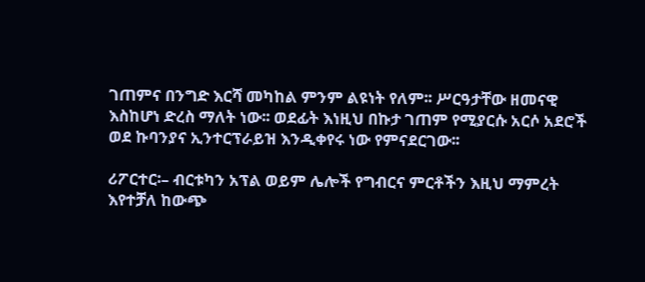ገጠምና በንግድ እርሻ መካከል ምንም ልዩነት የለም፡፡ ሥርዓታቸው ዘመናዊ እስከሆነ ድረስ ማለት ነው፡፡ ወደፊት እነዚህ በኩታ ገጠም የሚያርሱ አርሶ አደሮች ወደ ኩባንያና ኢንተርፕራይዝ እንዲቀየሩ ነው የምናደርገው፡፡

ሪፖርተር፡– ብርቱካን አፕል ወይም ሌሎች የግብርና ምርቶችን እዚህ ማምረት እየተቻለ ከውጭ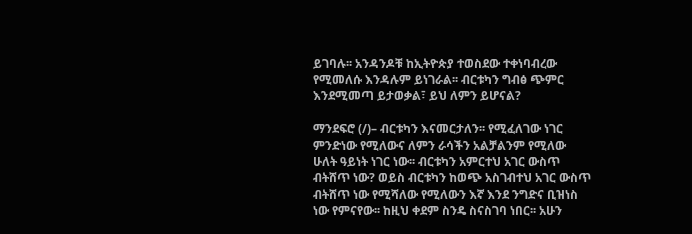ይገባሉ፡፡ አንዳንዶቹ ከኢትዮጵያ ተወስደው ተቀነባብረው የሚመለሱ እንዳሉም ይነገራል፡፡ ብርቱካን ግብፅ ጭምር እንደሚመጣ ይታወቃል፣ ይህ ለምን ይሆናል?

ማንደፍሮ (/)– ብርቱካን እናመርታለን፡፡ የሚፈለገው ነገር ምንድነው የሚለውና ለምን ራሳችን አልቻልንም የሚለው ሁለት ዓይነት ነገር ነው፡፡ ብርቱካን አምርተህ አገር ውስጥ ብትሸጥ ነው? ወይስ ብርቱካን ከወጭ አስገብተህ አገር ውስጥ ብትሸጥ ነው የሚሻለው የሚለውን እኛ እንደ ንግድና ቢዝነስ ነው የምናየው፡፡ ከዚህ ቀደም ስንዴ ስናስገባ ነበር፡፡ አሁን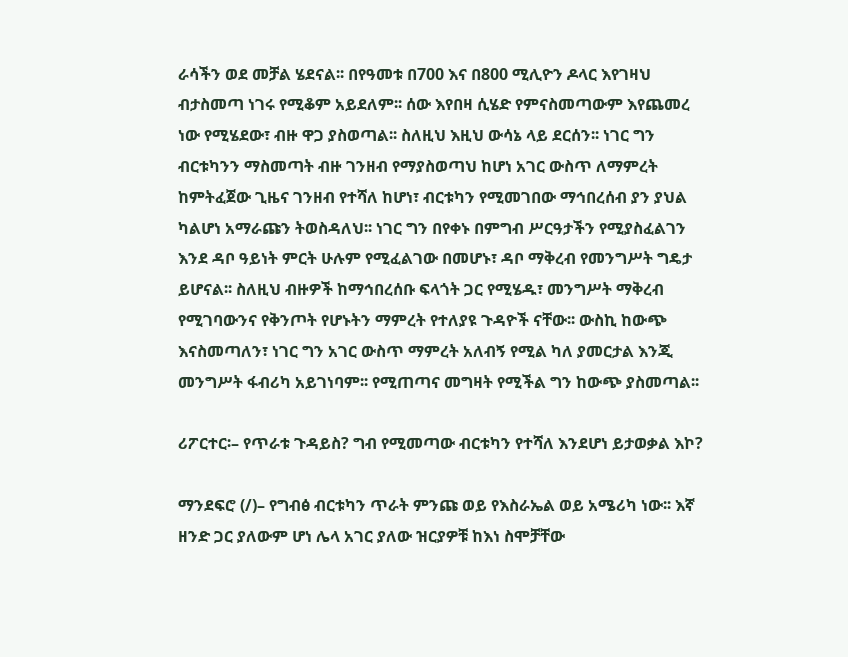ራሳችን ወደ መቻል ሄደናል፡፡ በየዓመቱ በ700 እና በ800 ሚሊዮን ዶላር እየገዛህ ብታስመጣ ነገሩ የሚቆም አይደለም፡፡ ሰው እየበዛ ሲሄድ የምናስመጣውም እየጨመረ ነው የሚሄደው፣ ብዙ ዋጋ ያስወጣል፡፡ ስለዚህ እዚህ ውሳኔ ላይ ደርሰን፡፡ ነገር ግን ብርቱካንን ማስመጣት ብዙ ገንዘብ የማያስወጣህ ከሆነ አገር ውስጥ ለማምረት ከምትፈጀው ጊዜና ገንዘብ የተሻለ ከሆነ፣ ብርቱካን የሚመገበው ማኅበረሰብ ያን ያህል ካልሆነ አማራጩን ትወስዳለህ፡፡ ነገር ግን በየቀኑ በምግብ ሥርዓታችን የሚያስፈልገን እንደ ዳቦ ዓይነት ምርት ሁሉም የሚፈልገው በመሆኑ፣ ዳቦ ማቅረብ የመንግሥት ግዴታ ይሆናል፡፡ ስለዚህ ብዙዎች ከማኅበረሰቡ ፍላጎት ጋር የሚሄዱ፣ መንግሥት ማቅረብ የሚገባውንና የቅንጦት የሆኑትን ማምረት የተለያዩ ጉዳዮች ናቸው፡፡ ውስኪ ከውጭ እናስመጣለን፣ ነገር ግን አገር ውስጥ ማምረት አለብኝ የሚል ካለ ያመርታል እንጂ መንግሥት ፋብሪካ አይገነባም፡፡ የሚጠጣና መግዛት የሚችል ግን ከውጭ ያስመጣል፡፡

ሪፖርተር፡– የጥራቱ ጉዳይስ? ግብ የሚመጣው ብርቱካን የተሻለ እንደሆነ ይታወቃል እኮ?

ማንደፍሮ (/)– የግብፅ ብርቱካን ጥራት ምንጩ ወይ የእስራኤል ወይ አሜሪካ ነው፡፡ እኛ ዘንድ ጋር ያለውም ሆነ ሌላ አገር ያለው ዝርያዎቹ ከእነ ስሞቻቸው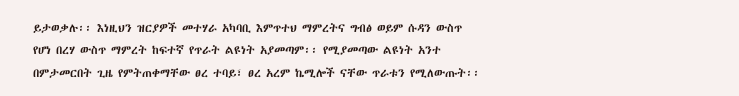ይታወቃሉ፡፡ እነዚህን ዝርያዎች መተሃራ አካባቢ እምጥተህ ማምረትና ግብፅ ወይም ሱዳን ውስጥ የሆነ በረሃ ውስጥ ማምረት ከፍተኛ የጥራት ልዩነት አያመጣም፡፡ የሚያመጣው ልዩነት አንተ በምታመርበት ጊዜ የምትጠቀማቸው ፀረ ተባይ፣ ፀረ አረም ኬሚሎች ናቸው ጥራቱን የሚለውጡት፡፡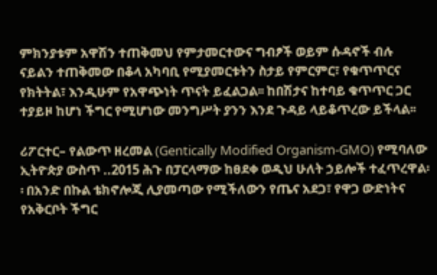ምክንያቱም አዋሽን ተጠቅመህ የምታመርተውና ግብፆች ወይም ሱዳኖች ብሉ ናይልን ተጠቅመው በቆላ አካባቢ የሚያመርቱትን ስታይ የምርምር፣ የቁጥጥርና የክትትል፣ እንዲሁም የአዋጭነት ጥናት ይፈልጋል፡፡ ከበሽታና ከተባይ ቁጥጥር ጋር ተያይዞ ከሆነ ችግር የሚሆነው መንግሥት ያንን እንደ ጉዳይ ላይቆጥረው ይችላል፡፡

ሪፖርተር– የልውጥ ዘረመል (Gentically Modified Organism-GMO) የሚባለው ኢትዮጵያ ውስጥ ..2015 ሕጉ በፓርላማው ከፀደቀ ወዲህ ሁለት ኃይሎች ተፈጥረዋል፡፡ በአንድ በኩል ቴክኖሎጂ ሊያመጣው የሚችለውን የጤና አደጋ፣ የዋጋ ውድነትና የአቅርቦት ችግር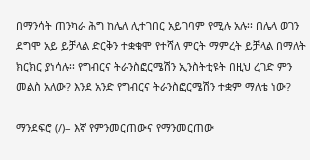በማንሳት ጠንካራ ሕግ ከሌለ ሊተገበር አይገባም የሚሉ አሉ፡፡ በሌላ ወገን ደግሞ አይ ይቻላል ድርቅን ተቋቁሞ የተሻለ ምርት ማምረት ይቻላል በማለት ክርክር ያነሳሉ፡፡ የግብርና ትራንስፎርሜሽን ኢንስትቲዩት በዚህ ረገድ ምን መልስ አለው? እንደ አንድ የግብርና ትራንስፎርሜሽን ተቋም ማለቴ ነው?

ማንደፍሮ (/)– እኛ የምንመርጠውና የማንመርጠው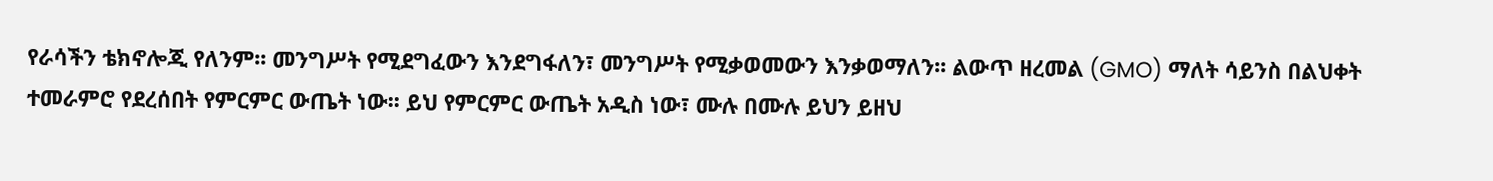የራሳችን ቴክኖሎጂ የለንም፡፡ መንግሥት የሚደግፈውን እንደግፋለን፣ መንግሥት የሚቃወመውን እንቃወማለን፡፡ ልውጥ ዘረመል (GMO) ማለት ሳይንስ በልህቀት ተመራምሮ የደረሰበት የምርምር ውጤት ነው፡፡ ይህ የምርምር ውጤት አዲስ ነው፣ ሙሉ በሙሉ ይህን ይዘህ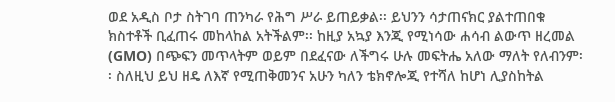ወደ አዲስ ቦታ ስትገባ ጠንካራ የሕግ ሥራ ይጠይቃል፡፡ ይህንን ሳታጠናክር ያልተጠበቁ ክስተቶች ቢፈጠሩ መከላከል አትችልም፡፡ ከዚያ አኳያ እንጂ የሚነሳው ሐሳብ ልውጥ ዘረመል (GMO) በጭፍን መጥላትም ወይም በደፈናው ለችግሩ ሁሉ መፍትሔ አለው ማለት የለብንም፡፡ ስለዚህ ይህ ዘዴ ለእኛ የሚጠቅመንና አሁን ካለን ቴክኖሎጂ የተሻለ ከሆነ ሊያስከትል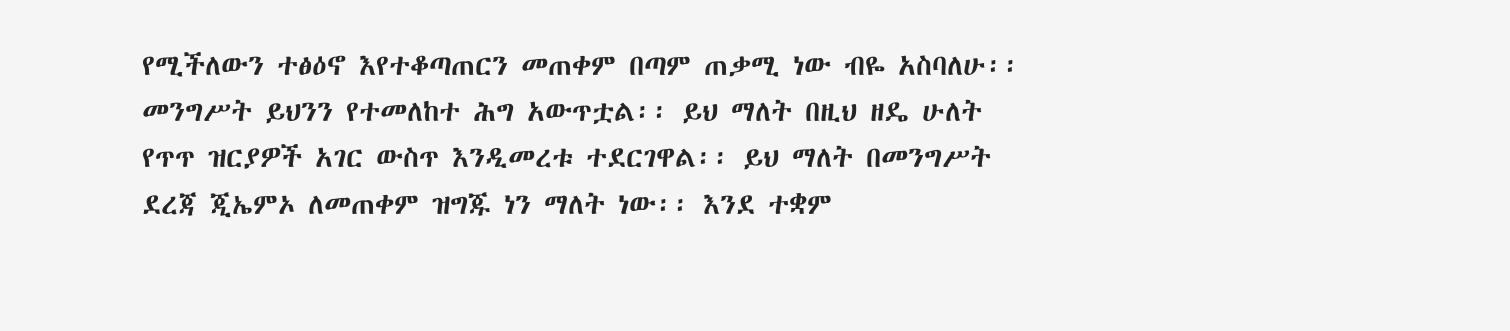የሚችለውን ተፅዕኖ እየተቆጣጠርን መጠቀም በጣም ጠቃሚ ነው ብዬ አስባለሁ፡፡ መንግሥት ይህንን የተመለከተ ሕግ አውጥቷል፡፡ ይህ ማለት በዚህ ዘዴ ሁለት የጥጥ ዝርያዎች አገር ውስጥ እንዲመረቱ ተደርገዋል፡፡ ይህ ማለት በመንግሥት ደረጃ ጂኤምኦ ለመጠቀም ዝግጁ ነን ማለት ነው፡፡ እንደ ተቋም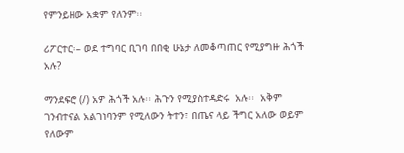የምንይዘው አቋም የለንም፡፡

ሪፖርተር፡– ወደ ተግባር ቢገባ በበቂ ሁኔታ ለመቆጣጠር የሚያግዙ ሕጎች አሉ?

ማንደፍሮ (/) አዎ ሕጎች አሉ፡፡ ሕጉን የሚያስተዳድሩ  አሉ፡፡  አቅም ገንብተናል አልገነባንም የሚለውን ትተን፣ በጤና ላይ ችግር አለው ወይም የለውም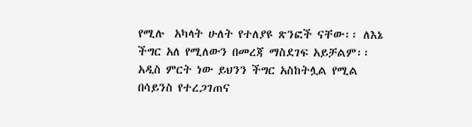የሚሉ  አካላት ሁለት የተለያዩ ጽንፎች ናቸው፡፡ ለእኔ ችግር አለ የሚለውን በመረጃ ማስደገፍ አይቻልም፡፡ አዲስ ምርት ነው ይህንን ችግር አስከትሏል የሚል በሳይንስ የተረጋገጠና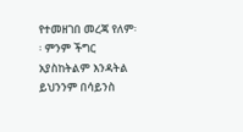የተመዘገበ መረጃ የለም፡፡ ምንም ችግር አያስከትልም እንዳትል ይህንንም በሳይንስ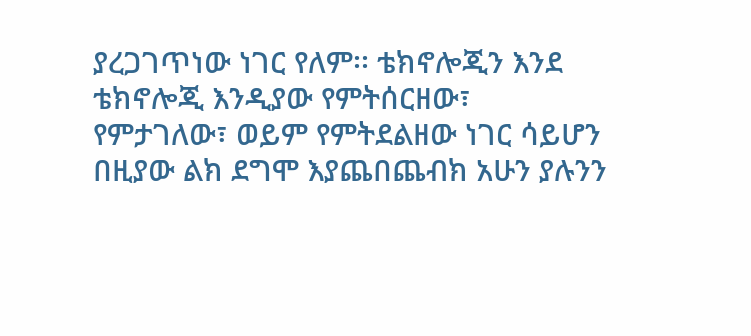ያረጋገጥነው ነገር የለም፡፡ ቴክኖሎጂን እንደ ቴክኖሎጂ እንዲያው የምትሰርዘው፣ የምታገለው፣ ወይም የምትደልዘው ነገር ሳይሆን በዚያው ልክ ደግሞ እያጨበጨብክ አሁን ያሉንን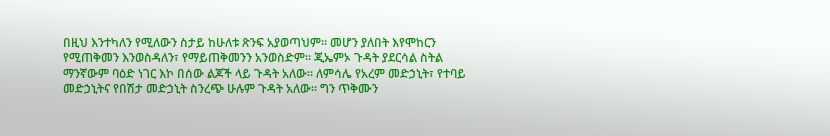በዚህ እንተካለን የሚለውን ስታይ ከሁለቱ ጽንፍ አያወጣህም፡፡ መሆን ያለበት እየሞከርን የሚጠቅመን እንወስዳለን፣ የማይጠቅመንን አንወስድም፡፡ ጂኤምኦ ጉዳት ያደርሳል ስትል ማንኛውም ባዕድ ነገር እኮ በሰው ልጆች ላይ ጉዳት አለው፡፡ ለምሳሌ የአረም መድኃኒት፣ የተባይ መድኃኒትና የበሽታ መድኃኒት ስንረጭ ሁሉም ጉዳት አለው፡፡ ግን ጥቅሙን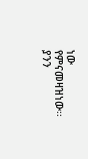ነው የምናመዛዝነው፡፡ ያንን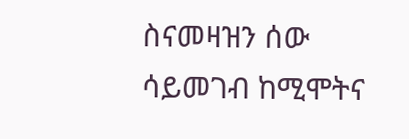ስናመዛዝን ሰው ሳይመገብ ከሚሞትና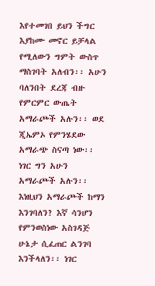እየተመገበ ይህን ችግር እያከሙ መኖር ይቻላል የሚለውን ግምት ውስጥ ማስገባት አለብን፡፡ አሁን ባለንበት ደረጃ ብዙ የምርምር ውጤት አማራጮች አሉን፡፡ ወደ ጂኤምኦ የምንሄደው አማራጭ ስናጣ ነው፡፡ ነገር ግን አሁን አማራጮች አሉን፡፡ እነዚህን አማራጮች ከማን እንገባለን? እኛ ሳንሆን የምንወስነው አስገዳጅ ሁኔታ ሲፈጠር ልንገባ እንችላለን፡፡ ነገር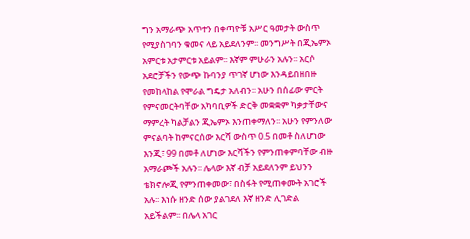ግን አማራጭ አጥተን በቀጣዮቹ አሥር ዓመታት ውስጥ የሚያስገባን ቁመና ላይ አይደለንም፡፡ መንግሥት በጂኤምኦ አምርቱ አታምርቱ አይልም፡፡ እኛም ምሁራን አሉን፡፡ አርሶ አደሮቻችን የውጭ ኩባንያ ጥገኛ ሆነው እንዳይበዘበዙ የመከላከል የሞራል ግዴታ አለብን፡፡ አሁን በሰፊው ምርት የምናመርትባቸው አካባቢዎች ድርቅ መቋቋም ካቃታቸውና ማምረት ካልቻልን ጂኤምኦ እንጠቀማለን፡፡ አሁን የምንለው ምናልባት ከምናርሰው እርሻ ውስጥ 0.5 በመቶ ስለሆነው እንጂ፣ 99 በመቶ ለሆነው እርሻችን የምንጠቀምባቸው ብዙ አማራጮች አሉን፡፡ ሌላው እኛ ብቻ አይደለንም ይህንን ቴክኖሎጂ የምንጠቀመው፣ በስፋት የሚጠቀሙት አገሮች አሉ፡፡ እነሱ ዘንድ ሰው ያልገደለ እኛ ዘንድ ሊገድል አይችልም፡፡ በሌላ አገር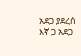አደጋ ያደረሰ እኛ ጋ አደጋ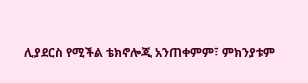ሊያደርስ የሚችል ቴክኖሎጂ አንጠቀምም፣ ምክንያቱም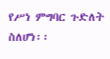የሥነ ምግባር ጉድለት ስለሆነ፡፡